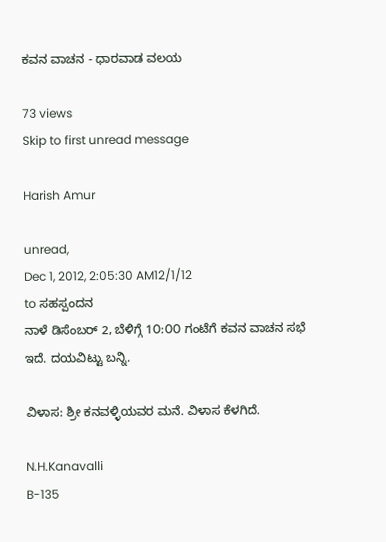ಕವನ ವಾಚನ - ಧಾರವಾಡ ವಲಯ

73 views
Skip to first unread message

Harish Amur

unread,
Dec 1, 2012, 2:05:30 AM12/1/12
to ಸಹಸ್ಪಂದನ
ನಾಳೆ ಡಿಸೆಂಬರ್ 2, ಬೆಳಿಗ್ಗೆ 1೦:೦೦ ಗಂಟೆಗೆ ಕವನ ವಾಚನ ಸಭೆ ಇದೆ. ದಯವಿಟ್ಟು ಬನ್ನಿ.

ವಿಳಾಸ: ಶ್ರೀ ಕನವಳ್ಳಿಯವರ ಮನೆ. ವಿಳಾಸ ಕೆಳಗಿದೆ.

N.H.Kanavalli
B-135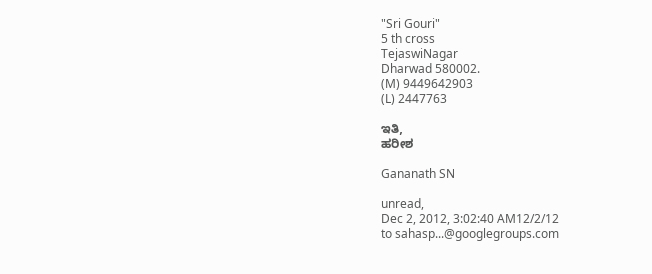"Sri Gouri"
5 th cross
TejaswiNagar
Dharwad 580002.
(M) 9449642903
(L) 2447763

ಇತಿ,
ಹರೀಶ

Gananath SN

unread,
Dec 2, 2012, 3:02:40 AM12/2/12
to sahasp...@googlegroups.com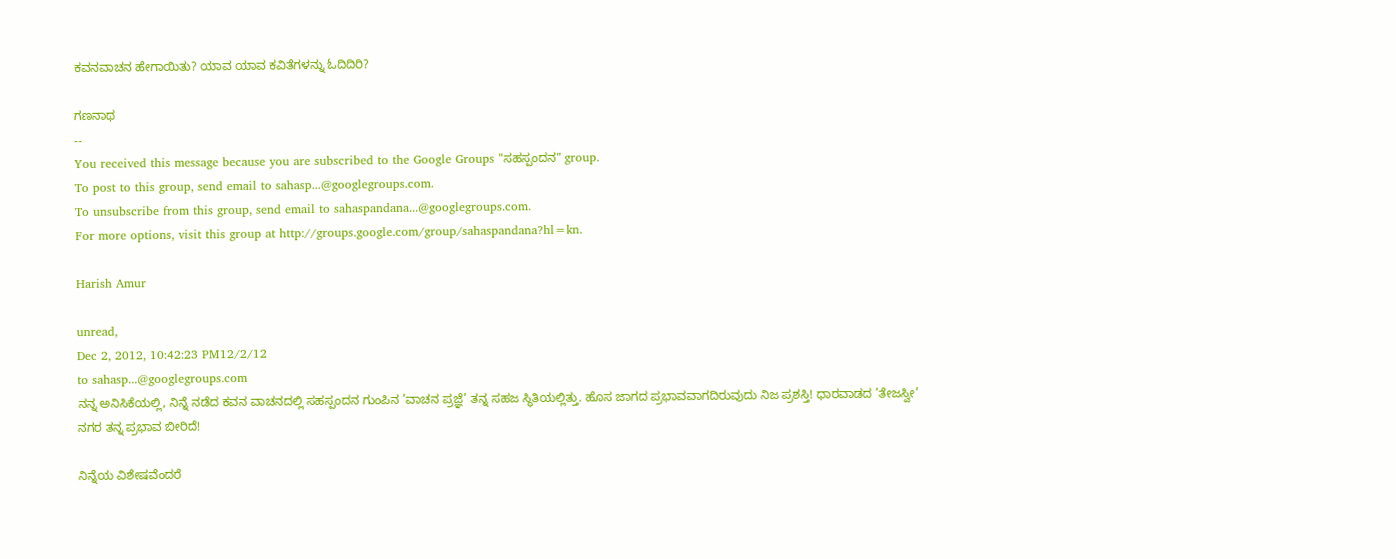ಕವನವಾಚನ ಹೇಗಾಯಿತು? ಯಾವ ಯಾವ ಕವಿತೆಗಳನ್ನು ಓದಿದಿರಿ?

ಗಣನಾಥ
--
You received this message because you are subscribed to the Google Groups "ಸಹಸ್ಪಂದನ" group.
To post to this group, send email to sahasp...@googlegroups.com.
To unsubscribe from this group, send email to sahaspandana...@googlegroups.com.
For more options, visit this group at http://groups.google.com/group/sahaspandana?hl=kn.

Harish Amur

unread,
Dec 2, 2012, 10:42:23 PM12/2/12
to sahasp...@googlegroups.com
ನನ್ನ ಅನಿಸಿಕೆಯಲ್ಲಿ, ನಿನ್ನೆ ನಡೆದ ಕವನ ವಾಚನದಲ್ಲಿ ಸಹಸ್ಪಂದನ ಗುಂಪಿನ ’ವಾಚನ ಪ್ರಜ್ಞೆ’ ತನ್ನ ಸಹಜ ಸ್ಥಿತಿಯಲ್ಲಿತ್ತು. ಹೊಸ ಜಾಗದ ಪ್ರಭಾವವಾಗದಿರುವುದು ನಿಜ ಪ್ರಶಸ್ತಿ! ಧಾರವಾಡದ ’ತೇಜಸ್ವೀ’ ನಗರ ತನ್ನ ಪ್ರಭಾವ ಬೀರಿದೆ!

ನಿನ್ನೆಯ ವಿಶೇಷವೆಂದರೆ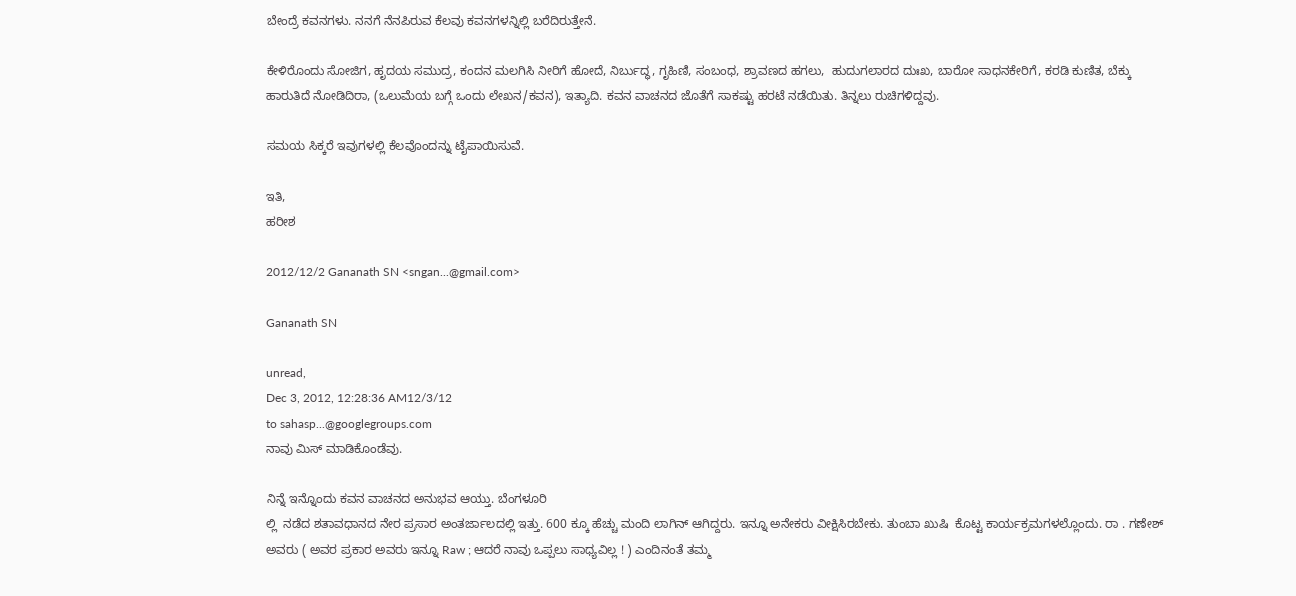ಬೇಂದ್ರೆ ಕವನಗಳು. ನನಗೆ ನೆನಪಿರುವ ಕೆಲವು ಕವನಗಳನ್ನಿಲ್ಲಿ ಬರೆದಿರುತ್ತೇನೆ.

ಕೇಳಿರೊಂದು ಸೋಜಿಗ, ಹೃದಯ ಸಮುದ್ರ, ಕಂದನ ಮಲಗಿಸಿ ನೀರಿಗೆ ಹೋದೆ, ನಿರ್ಬುದ್ಧ, ಗೃಹಿಣಿ, ಸಂಬಂಧ, ಶ್ರಾವಣದ ಹಗಲು,  ಹುದುಗಲಾರದ ದುಃಖ, ಬಾರೋ ಸಾಧನಕೇರಿಗೆ, ಕರಡಿ ಕುಣಿತ, ಬೆಕ್ಕು ಹಾರುತಿದೆ ನೋಡಿದಿರಾ, (ಒಲುಮೆಯ ಬಗ್ಗೆ ಒಂದು ಲೇಖನ/ಕವನ), ಇತ್ಯಾದಿ. ಕವನ ವಾಚನದ ಜೊತೆಗೆ ಸಾಕಷ್ಟು ಹರಟೆ ನಡೆಯಿತು. ತಿನ್ನಲು ರುಚಿಗಳಿದ್ದವು.

ಸಮಯ ಸಿಕ್ಕರೆ ಇವುಗಳಲ್ಲಿ ಕೆಲವೊಂದನ್ನು ಟೈಪಾಯಿಸುವೆ.

ಇತಿ,
ಹರೀಶ

2012/12/2 Gananath SN <sngan...@gmail.com>

Gananath SN

unread,
Dec 3, 2012, 12:28:36 AM12/3/12
to sahasp...@googlegroups.com
ನಾವು ಮಿಸ್ ಮಾಡಿಕೊಂಡೆವು.

ನಿನ್ನೆ ಇನ್ನೊಂದು ಕವನ ವಾಚನದ ಅನುಭವ ಆಯ್ತು. ಬೆಂಗಳೂರಿ
ಲ್ಲಿ  ನಡೆದ ಶತಾವಧಾನದ ನೇರ ಪ್ರಸಾರ ಅಂತರ್ಜಾಲದಲ್ಲಿ ಇತ್ತು. 600 ಕ್ಕೂ ಹೆಚ್ಚು ಮಂದಿ ಲಾಗಿನ್ ಆಗಿದ್ದರು. ಇನ್ನೂ ಅನೇಕರು ವೀಕ್ಷಿಸಿರಬೇಕು. ತುಂಬಾ ಖುಷಿ  ಕೊಟ್ಟ ಕಾರ್ಯಕ್ರಮಗಳಲ್ಲೊಂದು. ರಾ . ಗಣೇಶ್ ಅವರು ( ಅವರ ಪ್ರಕಾರ ಅವರು ಇನ್ನೂ Raw ; ಆದರೆ ನಾವು ಒಪ್ಪಲು ಸಾಧ್ಯವಿಲ್ಲ ! ) ಎಂದಿನಂತೆ ತಮ್ಮ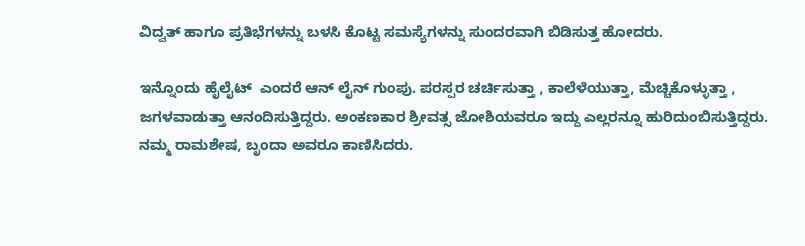ವಿದ್ವತ್ ಹಾಗೂ ಪ್ರತಿಭೆಗಳನ್ನು ಬಳಸಿ ಕೊಟ್ಟ ಸಮಸ್ಯೆಗಳನ್ನು ಸುಂದರವಾಗಿ ಬಿಡಿಸುತ್ತ ಹೋದರು.

ಇನ್ನೊಂದು ಹೈಲೈಟ್  ಎಂದರೆ ಆನ್ ಲೈನ್ ಗುಂಪು. ಪರಸ್ಪರ ಚರ್ಚಿಸುತ್ತಾ , ಕಾಲೆಳೆಯುತ್ತಾ, ಮೆಚ್ಚಿಕೊಳ್ಳುತ್ತಾ , ಜಗಳವಾಡುತ್ತಾ ಆನಂದಿಸುತ್ತಿದ್ದರು. ಅಂಕಣಕಾರ ಶ್ರೀವತ್ಸ ಜೋಶಿಯವರೂ ಇದ್ದು ಎಲ್ಲರನ್ನೂ ಹುರಿದುಂಬಿಸುತ್ತಿದ್ದರು. ನಮ್ಮ ರಾಮಶೇಷ, ಬೃಂದಾ ಅವರೂ ಕಾಣಿಸಿದರು.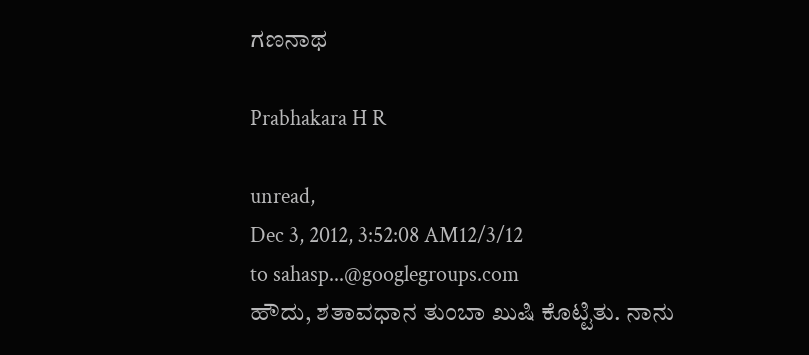ಗಣನಾಥ

Prabhakara H R

unread,
Dec 3, 2012, 3:52:08 AM12/3/12
to sahasp...@googlegroups.com
ಹೌದು, ಶತಾವಧಾನ ತುಂಬಾ ಖುಷಿ ಕೊಟ್ಟಿತು. ನಾನು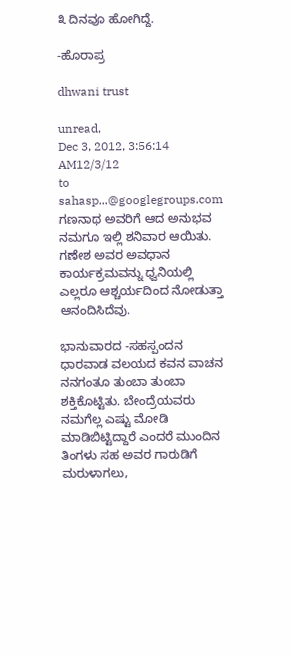೩ ದಿನವೂ ಹೋಗಿದ್ದೆ.

-ಹೊರಾಪ್ರ

dhwani trust

unread,
Dec 3, 2012, 3:56:14 AM12/3/12
to sahasp...@googlegroups.com
ಗಣನಾಥ ಅವರಿಗೆ ಆದ ಅನುಭವ ನಮಗೂ ಇಲ್ಲಿ ಶನಿವಾರ ಆಯಿತು. ಗಣೇಶ ಅವರ ಅವಧಾನ ಕಾರ್ಯಕ್ರಮವನ್ನು ಧ್ವನಿಯಲ್ಲಿ ಎಲ್ಲರೂ ಆಶ್ಚರ್ಯದಿಂದ ನೋಡುತ್ತಾ ಆನಂದಿಸಿದೆವು.

ಭಾನುವಾರದ -ಸಹಸ್ಪಂದನ  ಧಾರವಾಡ ವಲಯದ ಕವನ ವಾಚನ ನನಗಂತೂ ತುಂಬಾ ತುಂಬಾ  ಶಕ್ತಿಕೊಟ್ಟಿತು. ಬೇಂದ್ರೆಯವರು ನಮಗೆಲ್ಲ ಎಷ್ಟು ಮೋಡಿ ಮಾಡಿಬಿಟ್ಟಿದ್ದಾರೆ ಎಂದರೆ ಮುಂದಿನ ತಿಂಗಳು ಸಹ ಅವರ ಗಾರುಡಿಗೆ ಮರುಳಾಗಲು,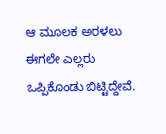ಆ ಮೂಲಕ ಅರಳಲು ಈಗಲೇ ಎಲ್ಲರು ಒಪ್ಪಿಕೊಂಡು ಬಿಟ್ಟಿದ್ದೇವೆ.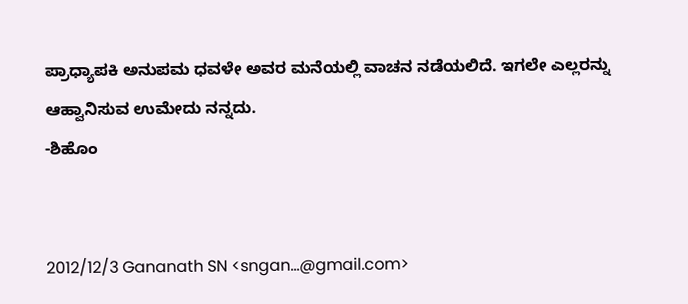ಪ್ರಾಧ್ಯಾಪಕಿ ಅನುಪಮ ಧವಳೇ ಅವರ ಮನೆಯಲ್ಲಿ ವಾಚನ ನಡೆಯಲಿದೆ. ಇಗಲೇ ಎಲ್ಲರನ್ನು ಆಹ್ವಾನಿಸುವ ಉಮೇದು ನನ್ನದು.
-ಶಿಹೊಂ


2012/12/3 Gananath SN <sngan...@gmail.com>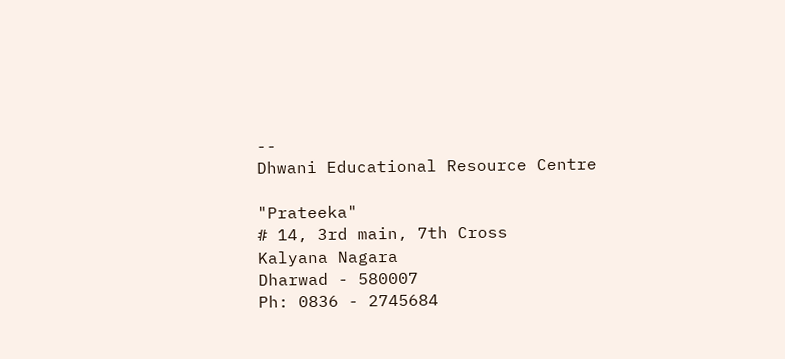--
Dhwani Educational Resource Centre

"Prateeka"
# 14, 3rd main, 7th Cross
Kalyana Nagara
Dharwad - 580007
Ph: 0836 - 2745684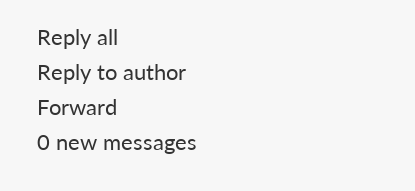Reply all
Reply to author
Forward
0 new messages